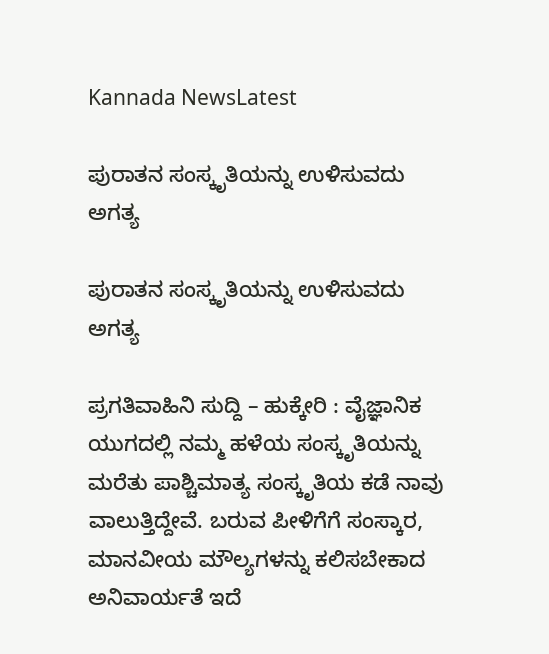Kannada NewsLatest

ಪುರಾತನ ಸಂಸ್ಕೃತಿಯನ್ನು ಉಳಿಸುವದು ಅಗತ್ಯ

ಪುರಾತನ ಸಂಸ್ಕೃತಿಯನ್ನು ಉಳಿಸುವದು ಅಗತ್ಯ

ಪ್ರಗತಿವಾಹಿನಿ ಸುದ್ದಿ – ಹುಕ್ಕೇರಿ : ವೈಜ್ಞಾನಿಕ ಯುಗದಲ್ಲಿ ನಮ್ಮ ಹಳೆಯ ಸಂಸ್ಕೃತಿಯನ್ನು ಮರೆತು ಪಾಶ್ಚಿಮಾತ್ಯ ಸಂಸ್ಕೃತಿಯ ಕಡೆ ನಾವು ವಾಲುತ್ತಿದ್ದೇವೆ. ಬರುವ ಪೀಳಿಗೆಗೆ ಸಂಸ್ಕಾರ, ಮಾನವೀಯ ಮೌಲ್ಯಗಳನ್ನು ಕಲಿಸಬೇಕಾದ ಅನಿವಾರ್ಯತೆ ಇದೆ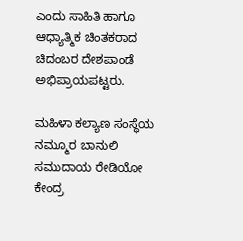ಎಂದು ಸಾಹಿತಿ ಹಾಗೂ ಆಧ್ಯಾತ್ಮಿಕ ಚಿಂತಕರಾದ ಚಿದಂಬರ ದೇಶಪಾಂಡೆ ಅಭಿಪ್ರಾಯಪಟ್ಟರು.

ಮಹಿಳಾ ಕಲ್ಯಾಣ ಸಂಸ್ಥೆಯ ನಮ್ಮೂರ ಬಾನುಲಿ ಸಮುದಾಯ ರೇಡಿಯೋ ಕೇಂದ್ರ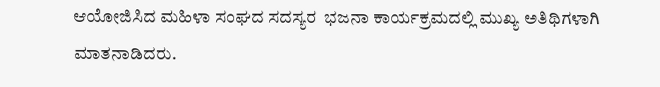ಆಯೋಜಿಸಿದ ಮಹಿಳಾ ಸಂಘದ ಸದಸ್ಯರ  ಭಜನಾ ಕಾರ್ಯಕ್ರಮದಲ್ಲಿ ಮುಖ್ಯ ಅತಿಥಿಗಳಾಗಿ ಮಾತನಾಡಿದರು.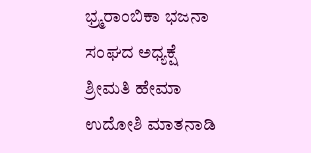ಭ್ರ‍್ಮರಾಂಬಿಕಾ ಭಜನಾ ಸಂಘದ ಅಧ್ಯಕ್ಷೆ ಶ್ರೀಮತಿ ಹೇಮಾ ಉದೋಶಿ ಮಾತನಾಡಿ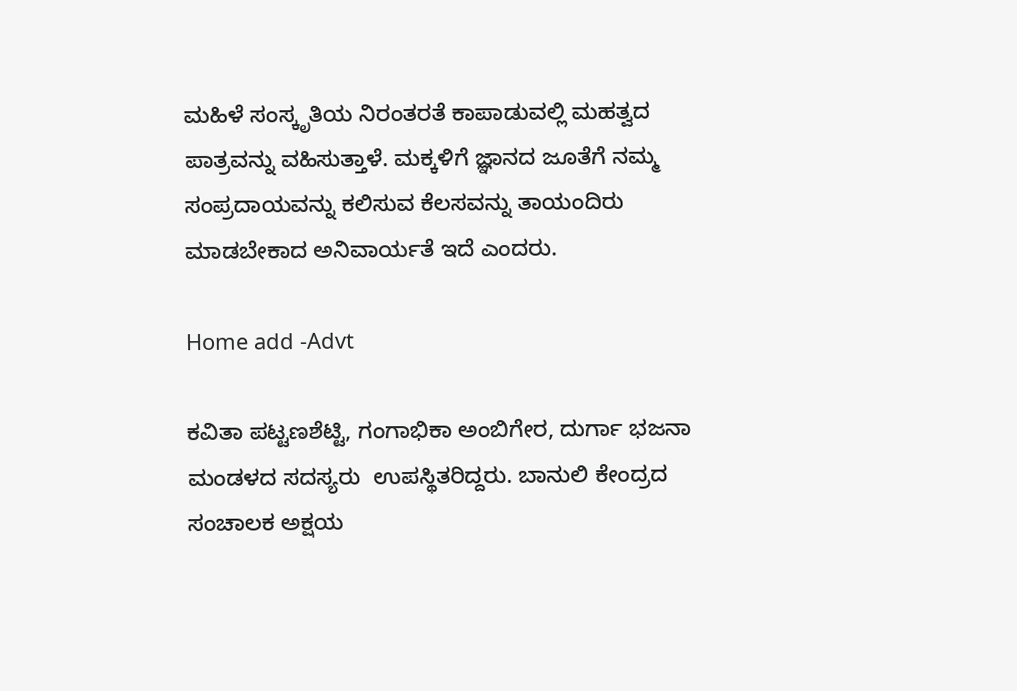ಮಹಿಳೆ ಸಂಸ್ಕೃತಿಯ ನಿರಂತರತೆ ಕಾಪಾಡುವಲ್ಲಿ ಮಹತ್ವದ ಪಾತ್ರವನ್ನು ವಹಿಸುತ್ತಾಳೆ. ಮಕ್ಕಳಿಗೆ ಜ್ಞಾನದ ಜೂತೆಗೆ ನಮ್ಮ ಸಂಪ್ರದಾಯವನ್ನು ಕಲಿಸುವ ಕೆಲಸವನ್ನು ತಾಯಂದಿರು ಮಾಡಬೇಕಾದ ಅನಿವಾರ್ಯತೆ ಇದೆ ಎಂದರು.

Home add -Advt

ಕವಿತಾ ಪಟ್ಟಣಶೆಟ್ಟಿ, ಗಂಗಾಭಿಕಾ ಅಂಬಿಗೇರ, ದುರ್ಗಾ ಭಜನಾ ಮಂಡಳದ ಸದಸ್ಯರು  ಉಪಸ್ಥಿತರಿದ್ದರು. ಬಾನುಲಿ ಕೇಂದ್ರದ ಸಂಚಾಲಕ ಅಕ್ಷಯ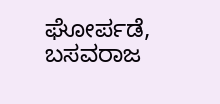ಘೋರ್ಪಡೆ, ಬಸವರಾಜ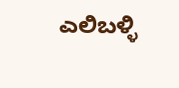ಎಲಿಬಳ್ಳಿ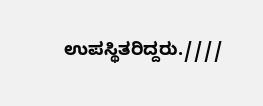ಉಪಸ್ಥಿತರಿದ್ದರು.////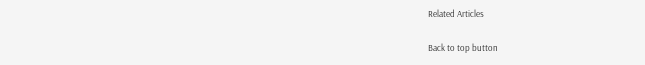Related Articles

Back to top button